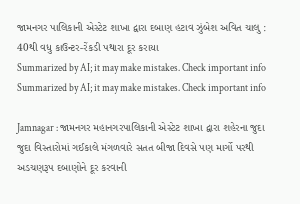જામનગર પાલિકાની એસ્ટેટ શાખા દ્વારા દબાણ હટાવ ઝુંબેશ અવિત ચાલુ : 40થી વધુ કાઉન્ટર-રેંકડી પથારા દૂર કરાયા
Summarized by AI; it may make mistakes. Check important info
Summarized by AI; it may make mistakes. Check important info

Jamnagar : જામનગર મહાનગરપાલિકાની એસ્ટેટ શાખા દ્વારા શહેરના જુદા જુદા વિસ્તારોમાં ગઈકાલે મંગળવારે સતત બીજા દિવસે પણ માર્ગો પરથી અડચણરૂપ દબાણોને દૂર કરવાની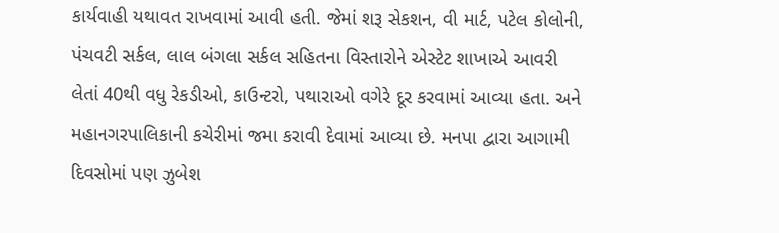કાર્યવાહી યથાવત રાખવામાં આવી હતી. જેમાં શરૂ સેકશન, વી માર્ટ, પટેલ કોલોની, પંચવટી સર્કલ, લાલ બંગલા સર્કલ સહિતના વિસ્તારોને એસ્ટેટ શાખાએ આવરી લેતાં 40થી વધુ રેકડીઓ, કાઉન્ટરો, પથારાઓ વગેરે દૂર કરવામાં આવ્યા હતા. અને મહાનગરપાલિકાની કચેરીમાં જમા કરાવી દેવામાં આવ્યા છે. મનપા દ્વારા આગામી દિવસોમાં પણ ઝુબેશ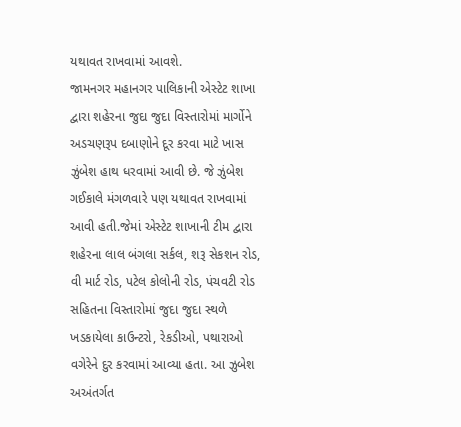યથાવત રાખવામાં આવશે.
જામનગર મહાનગર પાલિકાની એસ્ટેટ શાખા દ્વારા શહેરના જુદા જુદા વિસ્તારોમાં માર્ગોને અડચણરૂપ દબાણોને દૂર કરવા માટે ખાસ ઝુંબેશ હાથ ધરવામાં આવી છે. જે ઝુંબેશ ગઈકાલે મંગળવારે પણ યથાવત રાખવામાં આવી હતી.જેમાં એસ્ટેટ શાખાની ટીમ દ્વારા શહેરના લાલ બંગલા સર્કલ, શરૂ સેકશન રોડ, વી માર્ટ રોડ, પટેલ કોલોની રોડ, પંચવટી રોડ સહિતના વિસ્તારોમાં જુદા જુદા સ્થળે ખડકાયેલા કાઉન્ટરો, રેકડીઓ, પથારાઓ વગેરેને દુર કરવામાં આવ્યા હતા. આ ઝુબેશ અઅંતર્ગત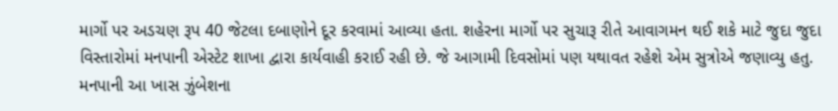માર્ગો પર અડચણ રૂપ 40 જેટલા દબાણોને દૂર કરવામાં આવ્યા હતા. શહેરના માર્ગો પર સુચારૂ રીતે આવાગમન થઈ શકે માટે જુદા જુદા વિસ્તારોમાં મનપાની એસ્ટેટ શાખા દ્વારા કાર્યવાહી કરાઈ રહી છે. જે આગામી દિવસોમાં પણ યથાવત રહેશે એમ સુત્રોએ જણાવ્યુ હતુ. મનપાની આ ખાસ ઝુંબેશના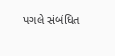પગલે સંબંધિત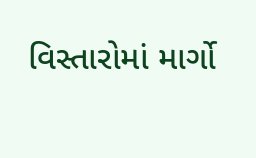વિસ્તારોમાં માર્ગો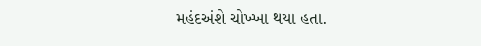મહંદઅંશે ચોખ્ખા થયા હતા.